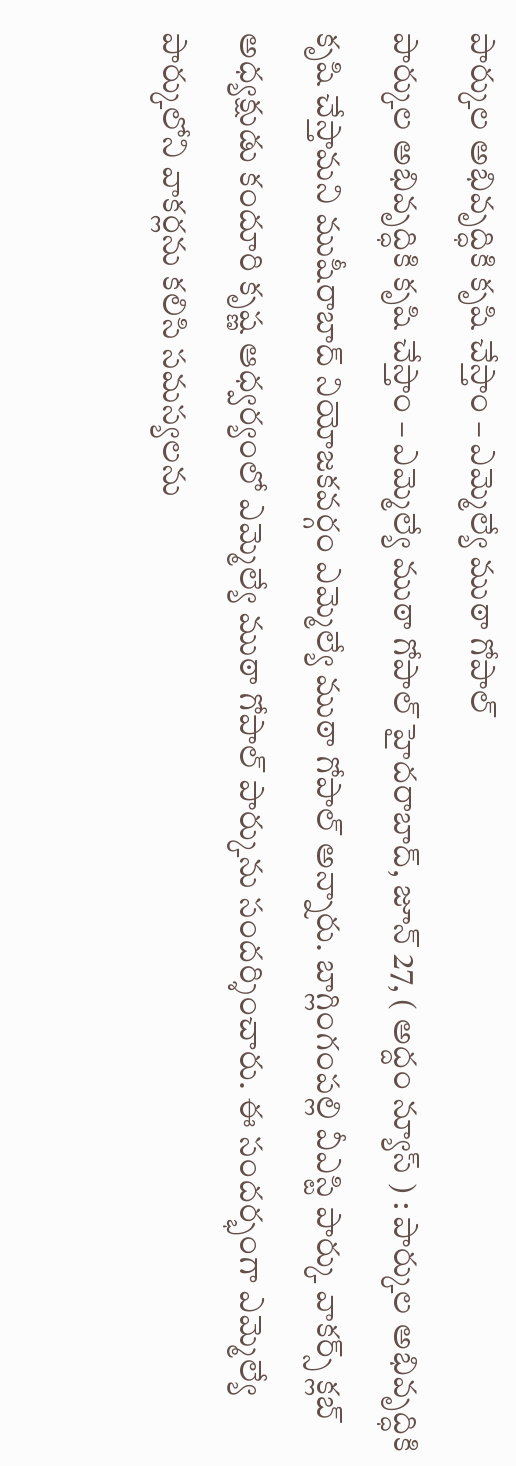పార్కుల అభివృద్ధికి కృషి చేస్తాం – ఎమ్మెల్యే ముఠా గోపాల్
పార్కుల అభివృద్ధికి కృషి చేస్తాం – ఎమ్మెల్యే ముఠా గోపాల్ హైదరాబాద్, జూన్ 27, ( అద్దం న్యూస్ ) : పార్కుల అభివృద్ధికి కృషి చేస్తామని ముషీరాబాద్ నియోజకవర్గం ఎమ్మెల్యే ముఠా గోపాల్ అన్నారు. బాగ్లింగంపల్లి వీఎస్టి పార్కు వాకర్స్ క్లబ్ అధ్యక్షుడు కందూరి కృష్ణ ఆధ్వర్యంలో ఎమ్మెల్యే ముఠా గోపాల్ పార్కును సందర్శించారు. ఈ సందర్భంగా ఎమ్మెల్యే పార్కులోని వాకర్లను కలిసి సమస్యలను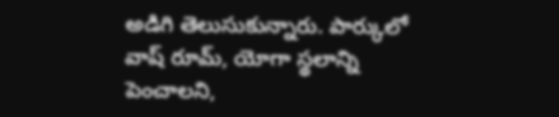అడిగి తెలుసుకున్నారు. పార్కులో వాష్ రూమ్, యోగా స్థలాన్ని పెంచాలని,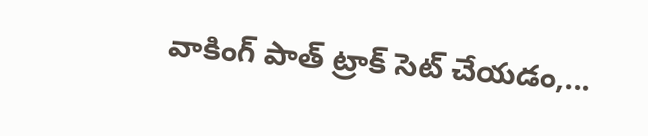వాకింగ్ పాత్ ట్రాక్ సెట్ చేయడం,...